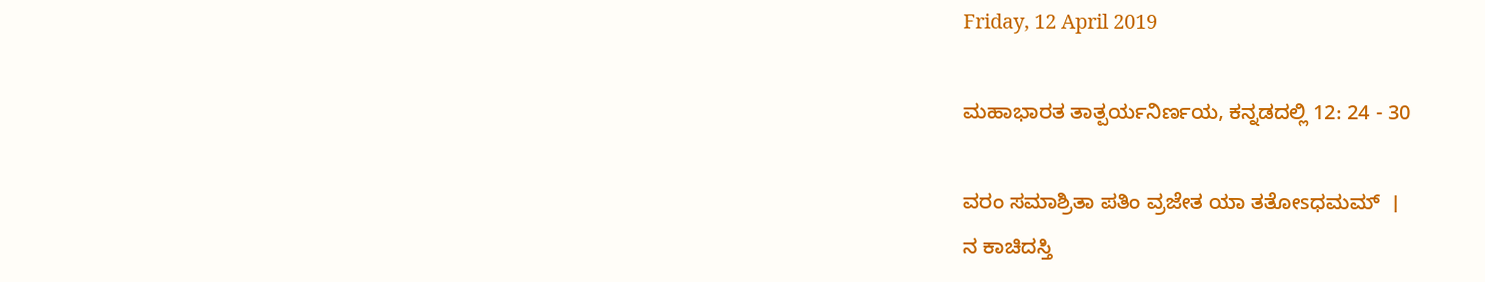Friday, 12 April 2019

ಮಹಾಭಾರತ ತಾತ್ಪರ್ಯನಿರ್ಣಯ, ಕನ್ನಡದಲ್ಲಿ 12: 24 - 30

ವರಂ ಸಮಾಶ್ರಿತಾ ಪತಿಂ ವ್ರಜೇತ ಯಾ ತತೋsಧಮಮ್  ।
ನ ಕಾಚಿದಸ್ತಿ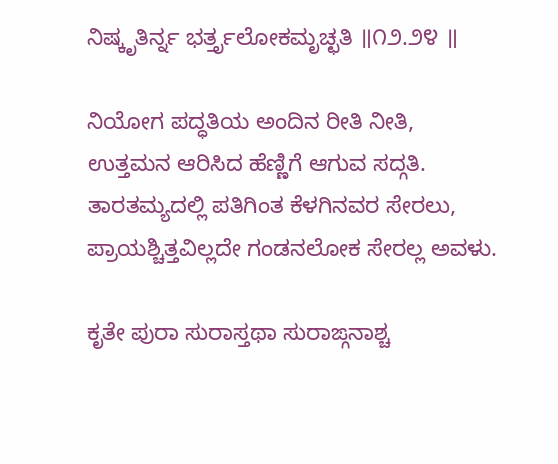ನಿಷ್ಕೃತಿರ್ನ್ನ ಭರ್ತ್ತೃಲೋಕಮೃಚ್ಛತಿ ॥೧೨.೨೪ ॥

ನಿಯೋಗ ಪದ್ಧತಿಯ ಅಂದಿನ ರೀತಿ ನೀತಿ,
ಉತ್ತಮನ ಆರಿಸಿದ ಹೆಣ್ಣಿಗೆ ಆಗುವ ಸದ್ಗತಿ.
ತಾರತಮ್ಯದಲ್ಲಿ ಪತಿಗಿಂತ ಕೆಳಗಿನವರ ಸೇರಲು,
ಪ್ರಾಯಶ್ಚಿತ್ತವಿಲ್ಲದೇ ಗಂಡನಲೋಕ ಸೇರಲ್ಲ ಅವಳು.

ಕೃತೇ ಪುರಾ ಸುರಾಸ್ತಥಾ ಸುರಾಙ್ಗನಾಶ್ಚ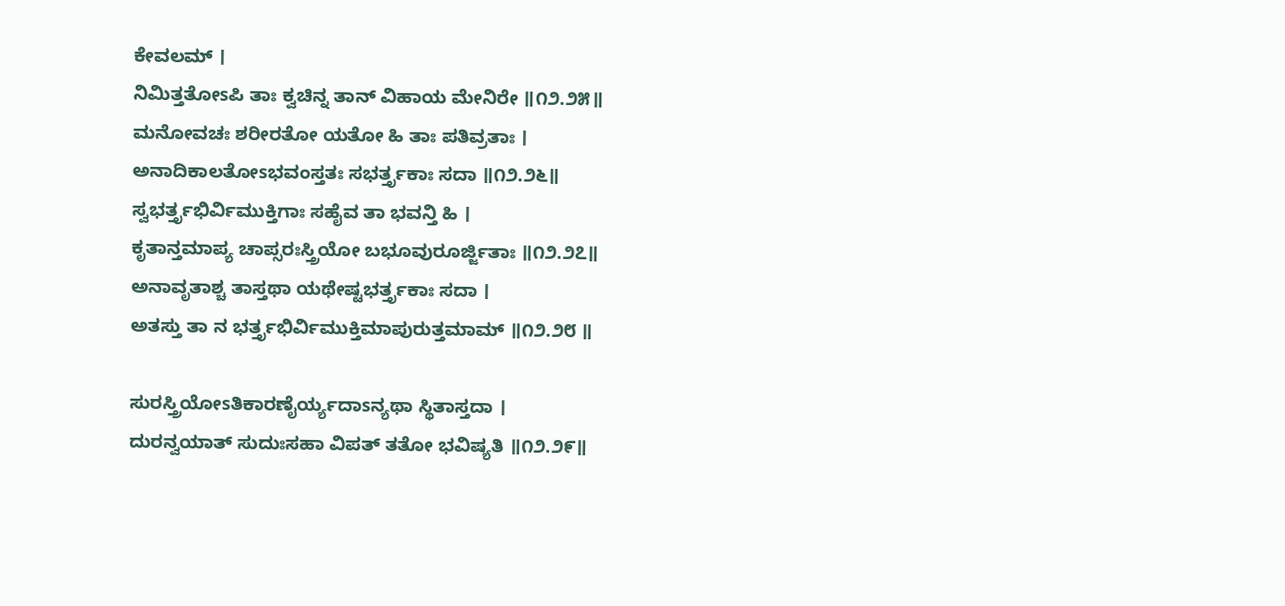ಕೇವಲಮ್ ।
ನಿಮಿತ್ತತೋsಪಿ ತಾಃ ಕ್ವಚಿನ್ನ ತಾನ್ ವಿಹಾಯ ಮೇನಿರೇ ॥೧೨.೨೫॥
ಮನೋವಚಃ ಶರೀರತೋ ಯತೋ ಹಿ ತಾಃ ಪತಿವ್ರತಾಃ ।
ಅನಾದಿಕಾಲತೋsಭವಂಸ್ತತಃ ಸಭರ್ತ್ತೃಕಾಃ ಸದಾ ॥೧೨.೨೬॥
ಸ್ವಭರ್ತ್ತೃಭಿರ್ವಿಮುಕ್ತಿಗಾಃ ಸಹೈವ ತಾ ಭವನ್ತಿ ಹಿ ।
ಕೃತಾನ್ತಮಾಪ್ಯ ಚಾಪ್ಸರಃಸ್ತ್ರಿಯೋ ಬಭೂವುರೂರ್ಜ್ಜಿತಾಃ ॥೧೨.೨೭॥
ಅನಾವೃತಾಶ್ಚ ತಾಸ್ತಥಾ ಯಥೇಷ್ಟಭರ್ತ್ತೃಕಾಃ ಸದಾ ।
ಅತಸ್ತು ತಾ ನ ಭರ್ತ್ತೃಭಿರ್ವಿಮುಕ್ತಿಮಾಪುರುತ್ತಮಾಮ್ ॥೧೨.೨೮ ॥

ಸುರಸ್ತ್ರಿಯೋsತಿಕಾರಣೈರ್ಯ್ಯದಾsನ್ಯಥಾ ಸ್ಥಿತಾಸ್ತದಾ ।
ದುರನ್ವಯಾತ್ ಸುದುಃಸಹಾ ವಿಪತ್ ತತೋ ಭವಿಷ್ಯತಿ ॥೧೨.೨೯॥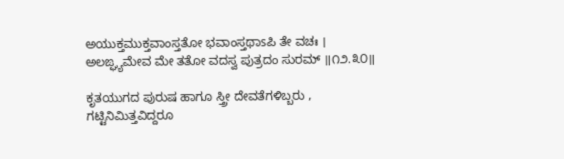ಅಯುಕ್ತಮುಕ್ತವಾಂಸ್ತತೋ ಭವಾಂಸ್ತಥಾsಪಿ ತೇ ವಚಃ ।
ಅಲಙ್ಘ್ಯಮೇವ ಮೇ ತತೋ ವದಸ್ವ ಪುತ್ರದಂ ಸುರಮ್ ॥೧೨.೩೦॥

ಕೃತಯುಗದ ಪುರುಷ ಹಾಗೂ ಸ್ತ್ರೀ ದೇವತೆಗಳಿಬ್ಬರು ,
ಗಟ್ಟಿನಿಮಿತ್ತವಿದ್ದರೂ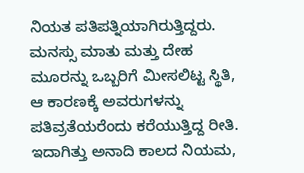ನಿಯತ ಪತಿಪತ್ನಿಯಾಗಿರುತ್ತಿದ್ದರು.
ಮನಸ್ಸು ಮಾತು ಮತ್ತು ದೇಹ ಮೂರನ್ನು ಒಬ್ಬರಿಗೆ ಮೀಸಲಿಟ್ಟ ಸ್ಥಿತಿ,
ಆ ಕಾರಣಕ್ಕೆ ಅವರುಗಳನ್ನು ಪತಿವ್ರತೆಯರೆಂದು ಕರೆಯುತ್ತಿದ್ದ ರೀತಿ.
ಇದಾಗಿತ್ತು ಅನಾದಿ ಕಾಲದ ನಿಯಮ,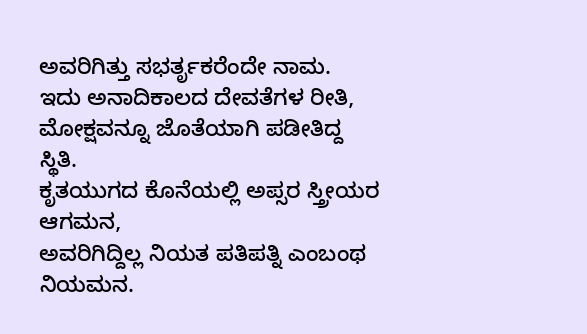ಅವರಿಗಿತ್ತು ಸಭರ್ತೃಕರೆಂದೇ ನಾಮ.
ಇದು ಅನಾದಿಕಾಲದ ದೇವತೆಗಳ ರೀತಿ,
ಮೋಕ್ಷವನ್ನೂ ಜೊತೆಯಾಗಿ ಪಡೀತಿದ್ದ ಸ್ಥಿತಿ.
ಕೃತಯುಗದ ಕೊನೆಯಲ್ಲಿ ಅಪ್ಸರ ಸ್ತ್ರೀಯರ ಆಗಮನ,
ಅವರಿಗಿದ್ದಿಲ್ಲ ನಿಯತ ಪತಿಪತ್ನಿ ಎಂಬಂಥ ನಿಯಮನ.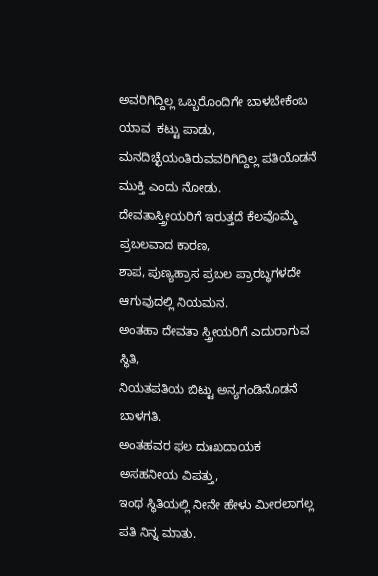ಅವರಿಗಿದ್ದಿಲ್ಲ ಒಬ್ಬರೊಂದಿಗೇ ಬಾಳಬೇಕೆಂಬ ಯಾವ  ಕಟ್ಟು ಪಾಡು,
ಮನದಿಚ್ಛೆಯಂತಿರುವವರಿಗಿದ್ದಿಲ್ಲ ಪತಿಯೊಡನೆ ಮುಕ್ತಿ ಎಂದು ನೋಡು.
ದೇವತಾಸ್ತ್ರೀಯರಿಗೆ ಇರುತ್ತದೆ ಕೆಲವೊಮ್ಮೆ ಪ್ರಬಲವಾದ ಕಾರಣ,
ಶಾಪ, ಪುಣ್ಯಹ್ರಾಸ ಪ್ರಬಲ ಪ್ರಾರಬ್ಧಗಳದೇ ಆಗುವುದಲ್ಲಿ ನಿಯಮನ.
ಅಂತಹಾ ದೇವತಾ ಸ್ತ್ರೀಯರಿಗೆ ಎದುರಾಗುವ ಸ್ಥಿತಿ,
ನಿಯತಪತಿಯ ಬಿಟ್ಟು ಅನ್ಯಗಂಡಿನೊಡನೆ ಬಾಳಗತಿ.
ಅಂತಹವರ ಫಲ ದುಃಖದಾಯಕ ಅಸಹನೀಯ ವಿಪತ್ತು,
ಇಂಥ ಸ್ಥಿತಿಯಲ್ಲಿ ನೀನೇ ಹೇಳು ಮೀರಲಾಗಲ್ಲ ಪತಿ ನಿನ್ನ ಮಾತು.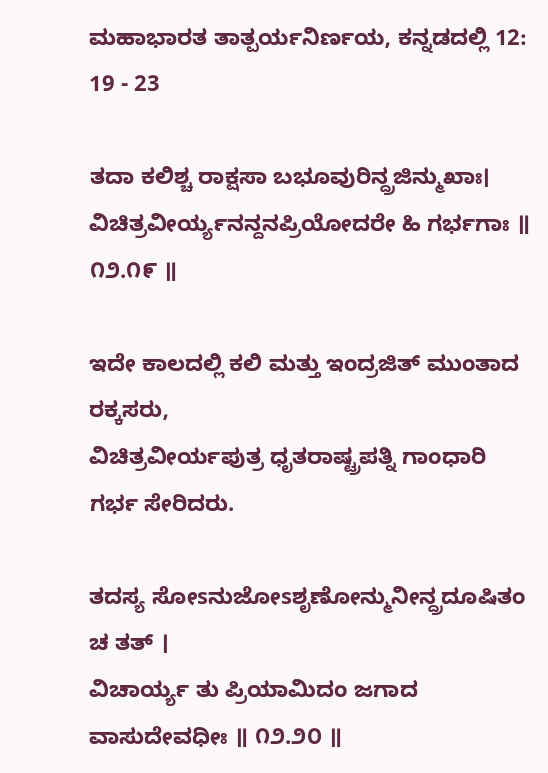ಮಹಾಭಾರತ ತಾತ್ಪರ್ಯನಿರ್ಣಯ, ಕನ್ನಡದಲ್ಲಿ 12: 19 - 23

ತದಾ ಕಲಿಶ್ಚ ರಾಕ್ಷಸಾ ಬಭೂವುರಿನ್ದ್ರಜಿನ್ಮುಖಾಃ।
ವಿಚಿತ್ರವೀರ್ಯ್ಯನನ್ದನಪ್ರಿಯೋದರೇ ಹಿ ಗರ್ಭಗಾಃ ॥ ೧೨.೧೯ ॥

ಇದೇ ಕಾಲದಲ್ಲಿ ಕಲಿ ಮತ್ತು ಇಂದ್ರಜಿತ್ ಮುಂತಾದ ರಕ್ಕಸರು,
ವಿಚಿತ್ರವೀರ್ಯಪುತ್ರ ಧೃತರಾಷ್ಟ್ರಪತ್ನಿ ಗಾಂಧಾರಿ ಗರ್ಭ ಸೇರಿದರು.

ತದಸ್ಯ ಸೋsನುಜೋsಶೃಣೋನ್ಮುನೀನ್ದ್ರದೂಷಿತಂ ಚ ತತ್ ।
ವಿಚಾರ್ಯ್ಯ ತು ಪ್ರಿಯಾಮಿದಂ ಜಗಾದ ವಾಸುದೇವಧೀಃ ॥ ೧೨.೨೦ ॥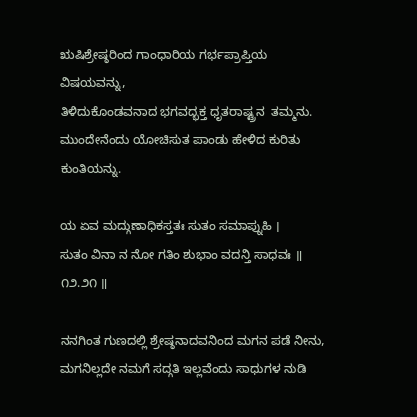ಋಷಿಶ್ರೇಷ್ಠರಿಂದ ಗಾಂಧಾರಿಯ ಗರ್ಭಪ್ರಾಪ್ತಿಯ ವಿಷಯವನ್ನು,
ತಿಳಿದುಕೊಂಡವನಾದ ಭಗವದ್ಭಕ್ತ ಧೃತರಾಷ್ಟ್ರನ  ತಮ್ಮನು.
ಮುಂದೇನೆಂದು ಯೋಚಿಸುತ ಪಾಂಡು ಹೇಳಿದ ಕುರಿತು ಕುಂತಿಯನ್ನು.

ಯ ಏವ ಮದ್ಗುಣಾಧಿಕಸ್ತತಃ ಸುತಂ ಸಮಾಪ್ನುಹಿ ।
ಸುತಂ ವಿನಾ ನ ನೋ ಗತಿಂ ಶುಭಾಂ ವದನ್ತಿ ಸಾಧವಃ ॥ ೧೨.೨೧ ॥

ನನಗಿಂತ ಗುಣದಲ್ಲಿ ಶ್ರೇಷ್ಠನಾದವನಿಂದ ಮಗನ ಪಡೆ ನೀನು,
ಮಗನಿಲ್ಲದೇ ನಮಗೆ ಸದ್ಗತಿ ಇಲ್ಲವೆಂದು ಸಾಧುಗಳ ನುಡಿ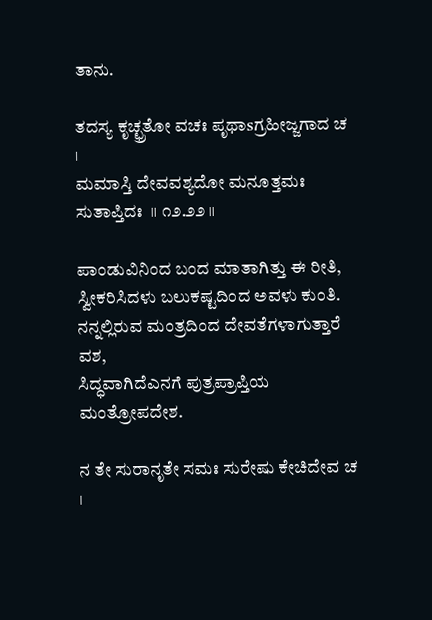ತಾನು.

ತದಸ್ಯ ಕೃಚ್ಛ್ರತೋ ವಚಃ ಪೃಥಾsಗ್ರಹೀಜ್ಜಗಾದ ಚ  ।
ಮಮಾಸ್ತಿ ದೇವವಶ್ಯದೋ ಮನೂತ್ತಮಃ ಸುತಾಪ್ತಿದಃ  ॥ ೧೨.೨೨ ॥

ಪಾಂಡುವಿನಿಂದ ಬಂದ ಮಾತಾಗಿತ್ತು ಈ ರೀತಿ,
ಸ್ವೀಕರಿಸಿದಳು ಬಲುಕಷ್ಟದಿಂದ ಅವಳು ಕುಂತಿ.
ನನ್ನಲ್ಲಿರುವ ಮಂತ್ರದಿಂದ ದೇವತೆಗಳಾಗುತ್ತಾರೆ ವಶ,
ಸಿದ್ಧವಾಗಿದೆಎನಗೆ ಪುತ್ರಪ್ರಾಪ್ತಿಯ ಮಂತ್ರೋಪದೇಶ.

ನ ತೇ ಸುರಾನೃತೇ ಸಮಃ ಸುರೇಷು ಕೇಚಿದೇವ ಚ ।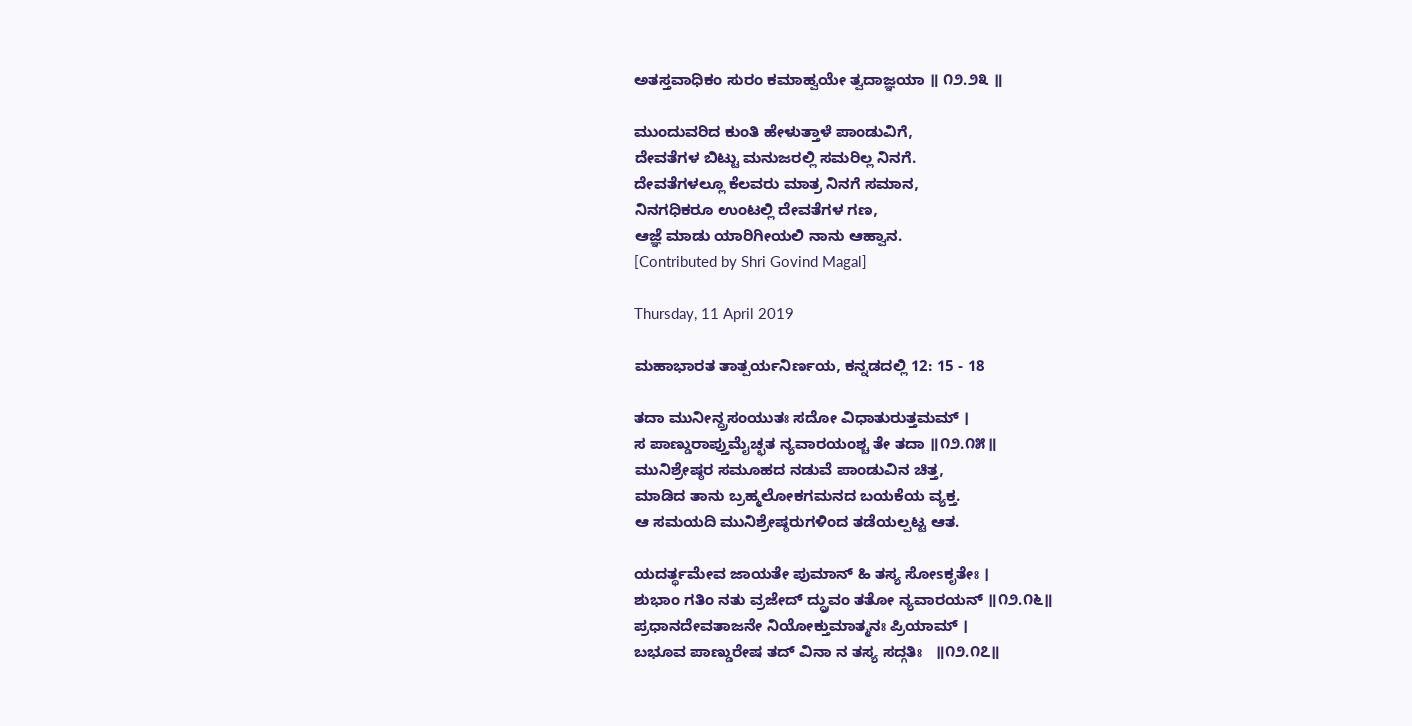ಅತಸ್ತವಾಧಿಕಂ ಸುರಂ ಕಮಾಹ್ವಯೇ ತ್ವದಾಜ್ಞಯಾ ॥ ೧೨.೨೩ ॥

ಮುಂದುವರಿದ ಕುಂತಿ ಹೇಳುತ್ತಾಳೆ ಪಾಂಡುವಿಗೆ,
ದೇವತೆಗಳ ಬಿಟ್ಟು ಮನುಜರಲ್ಲಿ ಸಮರಿಲ್ಲ ನಿನಗೆ.
ದೇವತೆಗಳಲ್ಲೂ ಕೆಲವರು ಮಾತ್ರ ನಿನಗೆ ಸಮಾನ,
ನಿನಗಧಿಕರೂ ಉಂಟಲ್ಲಿ ದೇವತೆಗಳ ಗಣ,
ಆಜ್ಞೆ ಮಾಡು ಯಾರಿಗೀಯಲಿ ನಾನು ಆಹ್ವಾನ.
[Contributed by Shri Govind Magal]

Thursday, 11 April 2019

ಮಹಾಭಾರತ ತಾತ್ಪರ್ಯನಿರ್ಣಯ, ಕನ್ನಡದಲ್ಲಿ 12: 15 - 18

ತದಾ ಮುನೀನ್ದ್ರಸಂಯುತಃ ಸದೋ ವಿಧಾತುರುತ್ತಮಮ್ ।
ಸ ಪಾಣ್ಡುರಾಪ್ತುಮೈಚ್ಛತ ನ್ಯವಾರಯಂಶ್ಚ ತೇ ತದಾ ॥೧೨.೧೫॥
ಮುನಿಶ್ರೇಷ್ಠರ ಸಮೂಹದ ನಡುವೆ ಪಾಂಡುವಿನ ಚಿತ್ತ,
ಮಾಡಿದ ತಾನು ಬ್ರಹ್ಮಲೋಕಗಮನದ ಬಯಕೆಯ ವ್ಯಕ್ತ.
ಆ ಸಮಯದಿ ಮುನಿಶ್ರೇಷ್ಠರುಗಳಿಂದ ತಡೆಯಲ್ಪಟ್ಟ ಆತ.

ಯದರ್ತ್ಥಮೇವ ಜಾಯತೇ ಪುಮಾನ್ ಹಿ ತಸ್ಯ ಸೋsಕೃತೇಃ ।
ಶುಭಾಂ ಗತಿಂ ನತು ವ್ರಜೇದ್ ದ್ಧ್ರುವಂ ತತೋ ನ್ಯವಾರಯನ್ ॥೧೨.೧೬॥
ಪ್ರಧಾನದೇವತಾಜನೇ ನಿಯೋಕ್ತುಮಾತ್ಮನಃ ಪ್ರಿಯಾಮ್ ।
ಬಭೂವ ಪಾಣ್ಡುರೇಷ ತದ್ ವಿನಾ ನ ತಸ್ಯ ಸದ್ಗತಿಃ   ॥೧೨.೧೭॥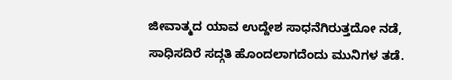ಜೀವಾತ್ಮದ ಯಾವ ಉದ್ದೇಶ ಸಾಧನೆಗಿರುತ್ತದೋ ನಡೆ,
ಸಾಧಿಸದಿರೆ ಸದ್ಗತಿ ಹೊಂದಲಾಗದೆಂದು ಮುನಿಗಳ ತಡೆ.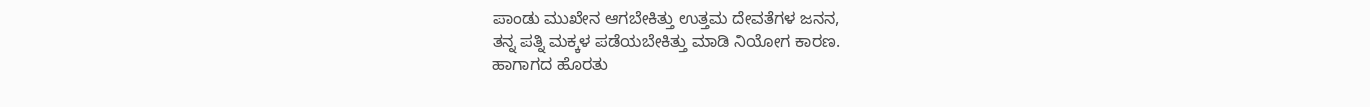ಪಾಂಡು ಮುಖೇನ ಆಗಬೇಕಿತ್ತು ಉತ್ತಮ ದೇವತೆಗಳ ಜನನ,
ತನ್ನ ಪತ್ನಿ ಮಕ್ಕಳ ಪಡೆಯಬೇಕಿತ್ತು ಮಾಡಿ ನಿಯೋಗ ಕಾರಣ.
ಹಾಗಾಗದ ಹೊರತು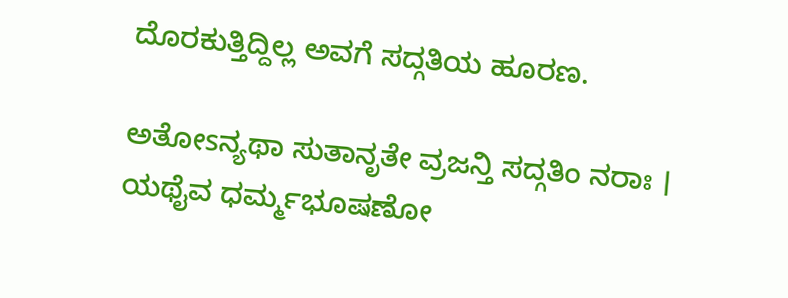ದೊರಕುತ್ತಿದ್ದಿಲ್ಲ ಅವಗೆ ಸದ್ಗತಿಯ ಹೂರಣ.

ಅತೋsನ್ಯಥಾ ಸುತಾನೃತೇ ವ್ರಜನ್ತಿ ಸದ್ಗತಿಂ ನರಾಃ ।
ಯಥೈವ ಧರ್ಮ್ಮಭೂಷಣೋ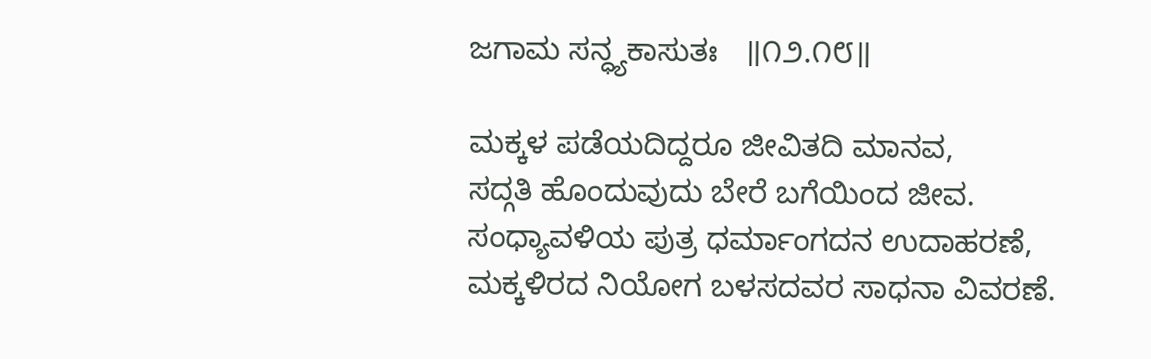ಜಗಾಮ ಸನ್ಧ್ಯಕಾಸುತಃ   ॥೧೨.೧೮॥

ಮಕ್ಕಳ ಪಡೆಯದಿದ್ದರೂ ಜೀವಿತದಿ ಮಾನವ,
ಸದ್ಗತಿ ಹೊಂದುವುದು ಬೇರೆ ಬಗೆಯಿಂದ ಜೀವ.
ಸಂಧ್ಯಾವಳಿಯ ಪುತ್ರ ಧರ್ಮಾಂಗದನ ಉದಾಹರಣೆ,
ಮಕ್ಕಳಿರದ ನಿಯೋಗ ಬಳಸದವರ ಸಾಧನಾ ವಿವರಣೆ.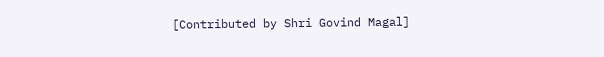[Contributed by Shri Govind Magal]